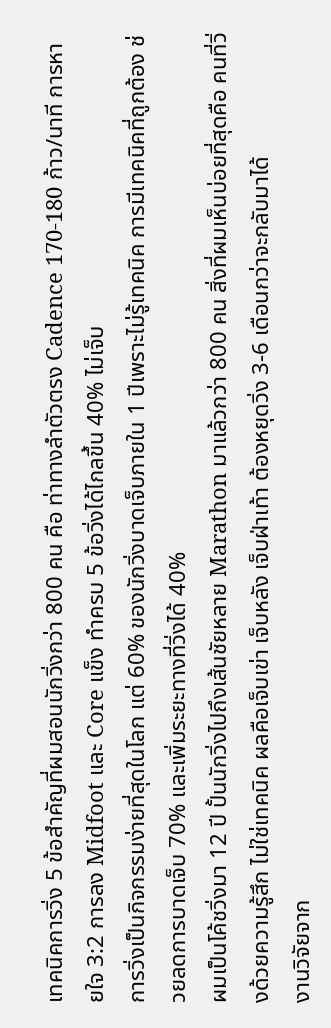เทคนิคการวิ่ง 5 ข้อสำคัญที่ผมสอนนักวิ่งกว่า 800 คน คือ ท่าทางลำตัวตรง Cadence 170-180 ก้าว/นาที การหายใจ 3:2 การลง Midfoot และ Core แข็ง ทำครบ 5 ข้อวิ่งได้ไกลขึ้น 40% ไม่เจ็บ
การวิ่งเป็นกิจกรรมง่ายที่สุดในโลก แต่ 60% ของนักวิ่งบาดเจ็บภายใน 1 ปีเพราะไม่รู้เทคนิค การมีเทคนิคที่ถูกต้อง ช่วยลดการบาดเจ็บ 70% และเพิ่มระยะทางที่วิ่งได้ 40%
ผมเป็นโค้ชวิ่งมา 12 ปี ปั้นนักวิ่งไปถึงเส้นชัยหลาย Marathon มาแล้วกว่า 800 คน สิ่งที่ผมเห็นบ่อยที่สุดคือ คนที่วิ่งด้วยความรู้สึก ไม่ใช่เทคนิค ผลคือเจ็บเข่า เจ็บหลัง เจ็บฝ่าเท้า ต้องหยุดวิ่ง 3-6 เดือนกว่าจะกลับมาได้
งานวิจัยจาก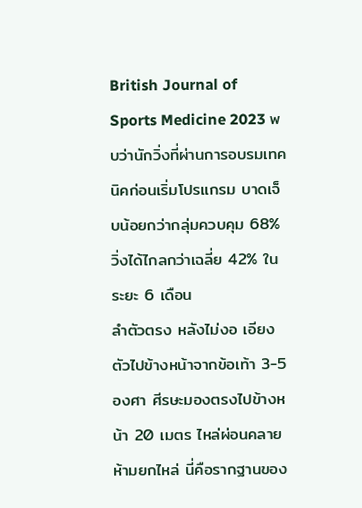British Journal of Sports Medicine 2023 พบว่านักวิ่งที่ผ่านการอบรมเทคนิคก่อนเริ่มโปรแกรม บาดเจ็บน้อยกว่ากลุ่มควบคุม 68% วิ่งได้ไกลกว่าเฉลี่ย 42% ในระยะ 6 เดือน
ลำตัวตรง หลังไม่งอ เอียงตัวไปข้างหน้าจากข้อเท้า 3-5 องศา ศีรษะมองตรงไปข้างหน้า 20 เมตร ไหล่ผ่อนคลาย ห้ามยกไหล่ นี่คือรากฐานของ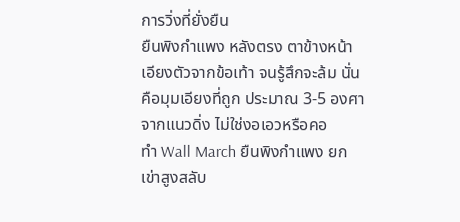การวิ่งที่ยั่งยืน
ยืนพิงกำแพง หลังตรง ตาข้างหน้า เอียงตัวจากข้อเท้า จนรู้สึกจะล้ม นั่นคือมุมเอียงที่ถูก ประมาณ 3-5 องศาจากแนวดิ่ง ไม่ใช่งอเอวหรือคอ
ทำ Wall March ยืนพิงกำแพง ยกเข่าสูงสลับ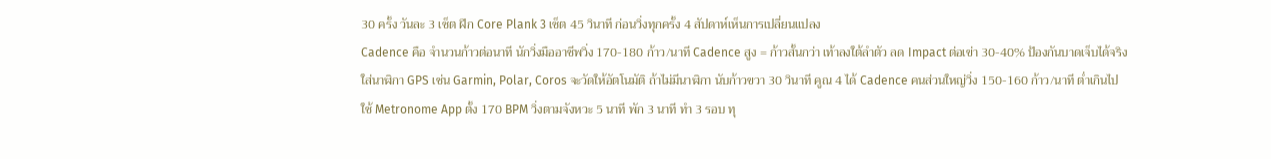30 ครั้ง วันละ 3 เซ็ต ฝึก Core Plank 3 เซ็ต 45 วินาที ก่อนวิ่งทุกครั้ง 4 สัปดาห์เห็นการเปลี่ยนแปลง
Cadence คือ จำนวนก้าวต่อนาที นักวิ่งมืออาชีพวิ่ง 170-180 ก้าว/นาที Cadence สูง = ก้าวสั้นกว่า เท้าลงใต้ลำตัว ลด Impact ต่อเข่า 30-40% ป้องกันบาดเจ็บได้จริง
ใส่นาฬิกา GPS เช่น Garmin, Polar, Coros จะวัดให้อัตโนมัติ ถ้าไม่มีนาฬิกา นับก้าวขวา 30 วินาที คูณ 4 ได้ Cadence คนส่วนใหญ่วิ่ง 150-160 ก้าว/นาที ต่ำเกินไป
ใช้ Metronome App ตั้ง 170 BPM วิ่งตามจังหวะ 5 นาที พัก 3 นาที ทำ 3 รอบ ทุ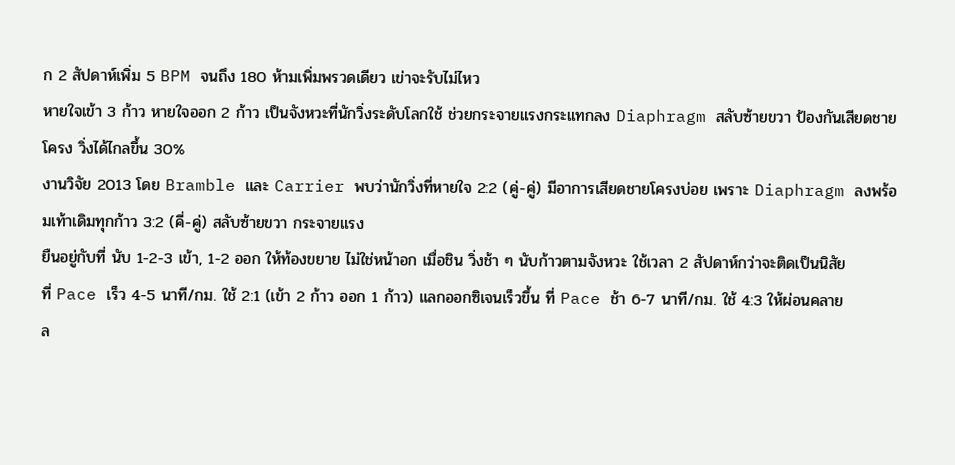ก 2 สัปดาห์เพิ่ม 5 BPM จนถึง 180 ห้ามเพิ่มพรวดเดียว เข่าจะรับไม่ไหว
หายใจเข้า 3 ก้าว หายใจออก 2 ก้าว เป็นจังหวะที่นักวิ่งระดับโลกใช้ ช่วยกระจายแรงกระแทกลง Diaphragm สลับซ้ายขวา ป้องกันเสียดชายโครง วิ่งได้ไกลขึ้น 30%
งานวิจัย 2013 โดย Bramble และ Carrier พบว่านักวิ่งที่หายใจ 2:2 (คู่-คู่) มีอาการเสียดชายโครงบ่อย เพราะ Diaphragm ลงพร้อมเท้าเดิมทุกก้าว 3:2 (คี่-คู่) สลับซ้ายขวา กระจายแรง
ยืนอยู่กับที่ นับ 1-2-3 เข้า, 1-2 ออก ให้ท้องขยาย ไม่ใช่หน้าอก เมื่อชิน วิ่งช้า ๆ นับก้าวตามจังหวะ ใช้เวลา 2 สัปดาห์กว่าจะติดเป็นนิสัย
ที่ Pace เร็ว 4-5 นาที/กม. ใช้ 2:1 (เข้า 2 ก้าว ออก 1 ก้าว) แลกออกซิเจนเร็วขึ้น ที่ Pace ช้า 6-7 นาที/กม. ใช้ 4:3 ให้ผ่อนคลาย
ล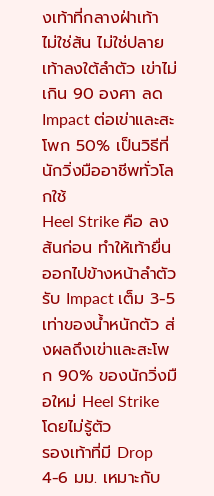งเท้าที่กลางฝ่าเท้า ไม่ใช่ส้น ไม่ใช่ปลาย เท้าลงใต้ลำตัว เข่าไม่เกิน 90 องศา ลด Impact ต่อเข่าและสะโพก 50% เป็นวิธีที่นักวิ่งมืออาชีพทั่วโลกใช้
Heel Strike คือ ลงส้นก่อน ทำให้เท้ายื่นออกไปข้างหน้าลำตัว รับ Impact เต็ม 3-5 เท่าของน้ำหนักตัว ส่งผลถึงเข่าและสะโพก 90% ของนักวิ่งมือใหม่ Heel Strike โดยไม่รู้ตัว
รองเท้าที่มี Drop 4-6 มม. เหมาะกับ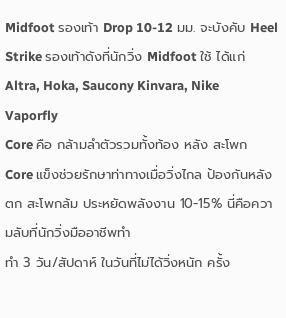Midfoot รองเท้า Drop 10-12 มม. จะบังคับ Heel Strike รองเท้าดังที่นักวิ่ง Midfoot ใช้ ได้แก่ Altra, Hoka, Saucony Kinvara, Nike Vaporfly
Core คือ กล้ามลำตัวรวมทั้งท้อง หลัง สะโพก Core แข็งช่วยรักษาท่าทางเมื่อวิ่งไกล ป้องกันหลังตก สะโพกล้ม ประหยัดพลังงาน 10-15% นี่คือความลับที่นักวิ่งมืออาชีพทำ
ทำ 3 วัน/สัปดาห์ ในวันที่ไม่ได้วิ่งหนัก ครั้ง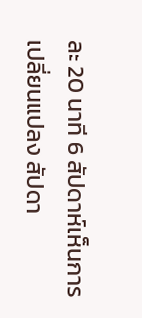ละ 20 นาที 6 สัปดาห์เห็นการเปลี่ยนแปลง สัปดา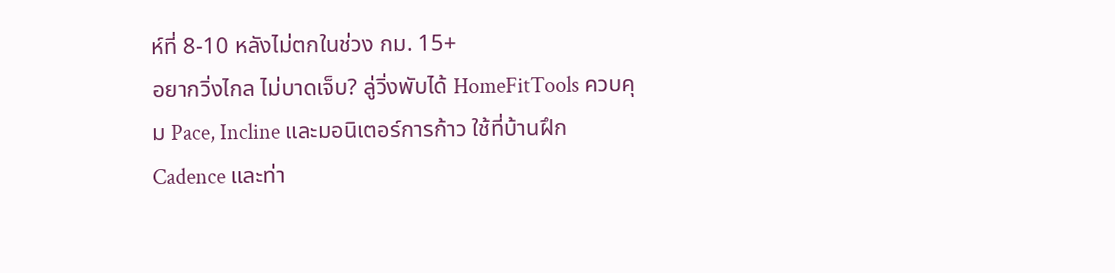ห์ที่ 8-10 หลังไม่ตกในช่วง กม. 15+
อยากวิ่งไกล ไม่บาดเจ็บ? ลู่วิ่งพับได้ HomeFitTools ควบคุม Pace, Incline และมอนิเตอร์การก้าว ใช้ที่บ้านฝึก Cadence และท่า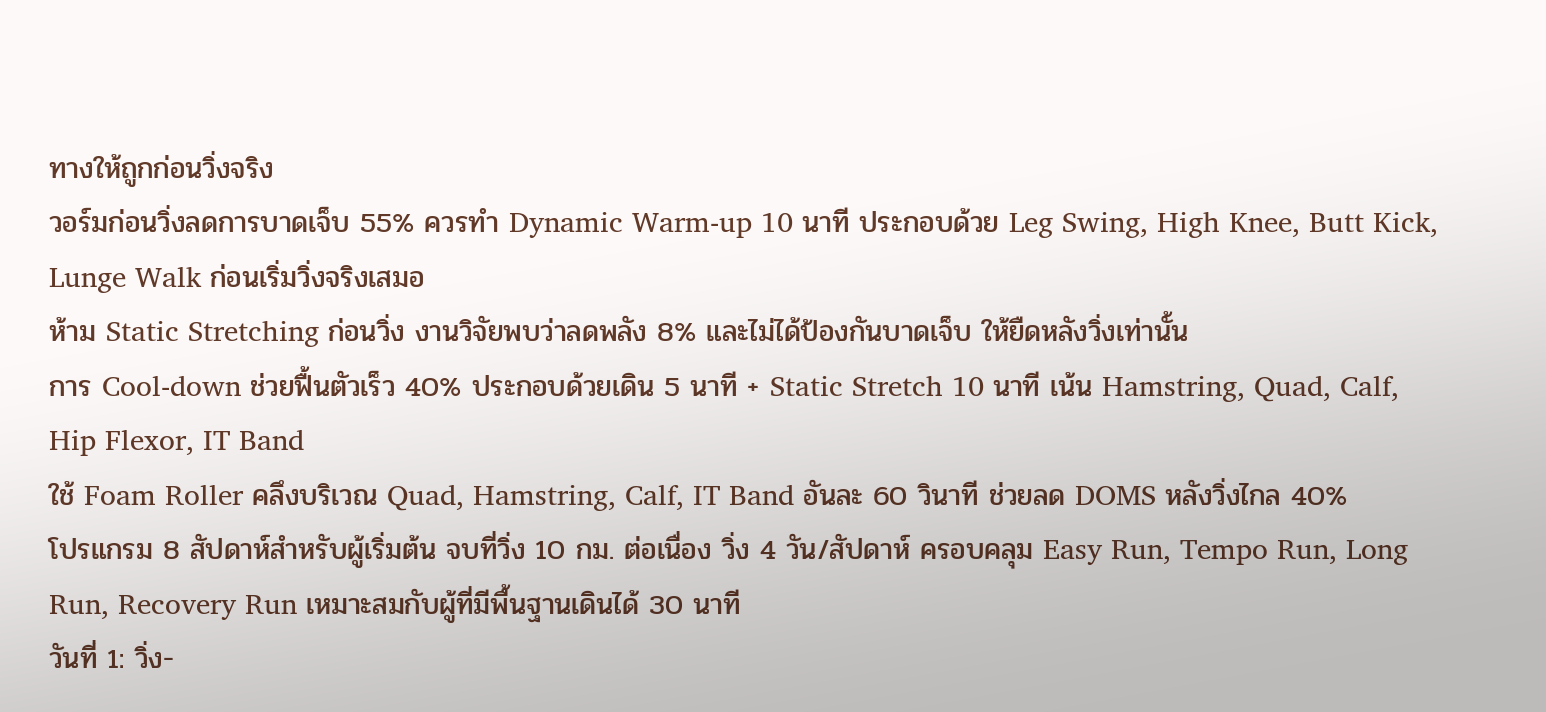ทางให้ถูกก่อนวิ่งจริง
วอร์มก่อนวิ่งลดการบาดเจ็บ 55% ควรทำ Dynamic Warm-up 10 นาที ประกอบด้วย Leg Swing, High Knee, Butt Kick, Lunge Walk ก่อนเริ่มวิ่งจริงเสมอ
ห้าม Static Stretching ก่อนวิ่ง งานวิจัยพบว่าลดพลัง 8% และไม่ได้ป้องกันบาดเจ็บ ให้ยืดหลังวิ่งเท่านั้น
การ Cool-down ช่วยฟื้นตัวเร็ว 40% ประกอบด้วยเดิน 5 นาที + Static Stretch 10 นาที เน้น Hamstring, Quad, Calf, Hip Flexor, IT Band
ใช้ Foam Roller คลึงบริเวณ Quad, Hamstring, Calf, IT Band อันละ 60 วินาที ช่วยลด DOMS หลังวิ่งไกล 40%
โปรแกรม 8 สัปดาห์สำหรับผู้เริ่มต้น จบที่วิ่ง 10 กม. ต่อเนื่อง วิ่ง 4 วัน/สัปดาห์ ครอบคลุม Easy Run, Tempo Run, Long Run, Recovery Run เหมาะสมกับผู้ที่มีพื้นฐานเดินได้ 30 นาที
วันที่ 1: วิ่ง-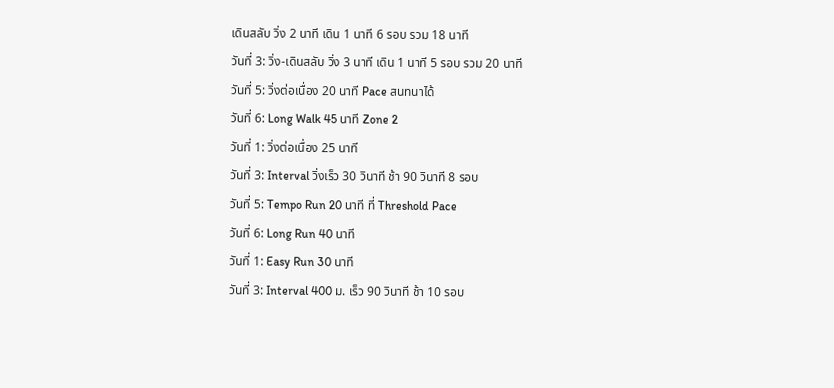เดินสลับ วิ่ง 2 นาที เดิน 1 นาที 6 รอบ รวม 18 นาที
วันที่ 3: วิ่ง-เดินสลับ วิ่ง 3 นาที เดิน 1 นาที 5 รอบ รวม 20 นาที
วันที่ 5: วิ่งต่อเนื่อง 20 นาที Pace สนทนาได้
วันที่ 6: Long Walk 45 นาที Zone 2
วันที่ 1: วิ่งต่อเนื่อง 25 นาที
วันที่ 3: Interval วิ่งเร็ว 30 วินาที ช้า 90 วินาที 8 รอบ
วันที่ 5: Tempo Run 20 นาที ที่ Threshold Pace
วันที่ 6: Long Run 40 นาที
วันที่ 1: Easy Run 30 นาที
วันที่ 3: Interval 400 ม. เร็ว 90 วินาที ช้า 10 รอบ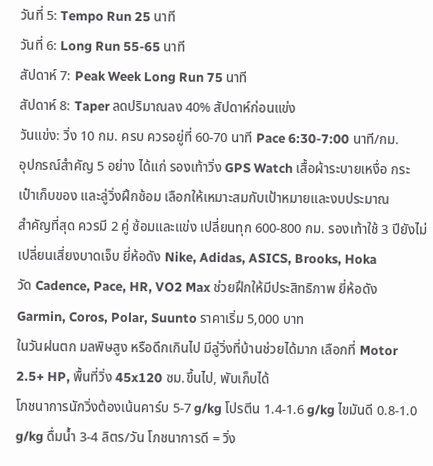วันที่ 5: Tempo Run 25 นาที
วันที่ 6: Long Run 55-65 นาที
สัปดาห์ 7: Peak Week Long Run 75 นาที
สัปดาห์ 8: Taper ลดปริมาณลง 40% สัปดาห์ก่อนแข่ง
วันแข่ง: วิ่ง 10 กม. ครบ ควรอยู่ที่ 60-70 นาที Pace 6:30-7:00 นาที/กม.
อุปกรณ์สำคัญ 5 อย่าง ได้แก่ รองเท้าวิ่ง GPS Watch เสื้อผ้าระบายเหงื่อ กระเป๋าเก็บของ และลู่วิ่งฝึกซ้อม เลือกให้เหมาะสมกับเป้าหมายและงบประมาณ
สำคัญที่สุด ควรมี 2 คู่ ซ้อมและแข่ง เปลี่ยนทุก 600-800 กม. รองเท้าใช้ 3 ปียังไม่เปลี่ยนเสี่ยงบาดเจ็บ ยี่ห้อดัง Nike, Adidas, ASICS, Brooks, Hoka
วัด Cadence, Pace, HR, VO2 Max ช่วยฝึกให้มีประสิทธิภาพ ยี่ห้อดัง Garmin, Coros, Polar, Suunto ราคาเริ่ม 5,000 บาท
ในวันฝนตก มลพิษสูง หรือดึกเกินไป มีลู่วิ่งที่บ้านช่วยได้มาก เลือกที่ Motor 2.5+ HP, พื้นที่วิ่ง 45x120 ซม.ขึ้นไป, พับเก็บได้
โภชนาการนักวิ่งต้องเน้นคาร์บ 5-7 g/kg โปรตีน 1.4-1.6 g/kg ไขมันดี 0.8-1.0 g/kg ดื่มน้ำ 3-4 ลิตร/วัน โภชนาการดี = วิ่ง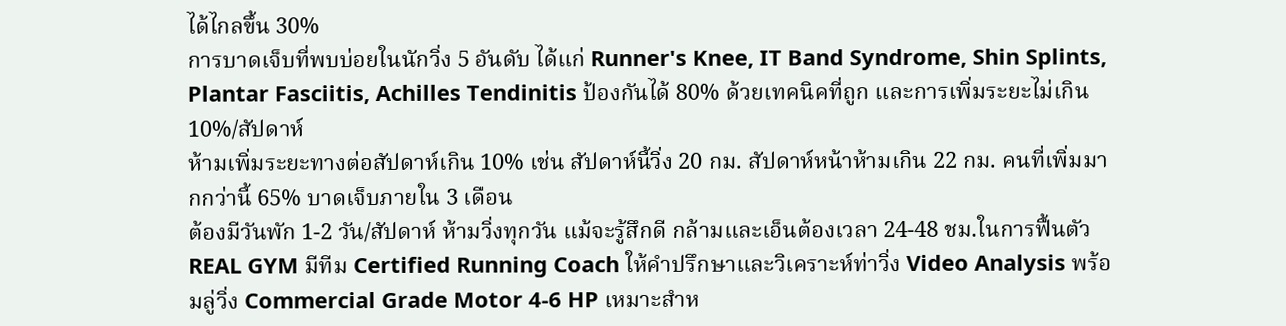ได้ไกลขึ้น 30%
การบาดเจ็บที่พบบ่อยในนักวิ่ง 5 อันดับ ได้แก่ Runner's Knee, IT Band Syndrome, Shin Splints, Plantar Fasciitis, Achilles Tendinitis ป้องกันได้ 80% ด้วยเทคนิคที่ถูก และการเพิ่มระยะไม่เกิน 10%/สัปดาห์
ห้ามเพิ่มระยะทางต่อสัปดาห์เกิน 10% เช่น สัปดาห์นี้วิ่ง 20 กม. สัปดาห์หน้าห้ามเกิน 22 กม. คนที่เพิ่มมากกว่านี้ 65% บาดเจ็บภายใน 3 เดือน
ต้องมีวันพัก 1-2 วัน/สัปดาห์ ห้ามวิ่งทุกวัน แม้จะรู้สึกดี กล้ามและเอ็นต้องเวลา 24-48 ชม.ในการฟื้นตัว
REAL GYM มีทีม Certified Running Coach ให้คำปรึกษาและวิเคราะห์ท่าวิ่ง Video Analysis พร้อมลู่วิ่ง Commercial Grade Motor 4-6 HP เหมาะสำห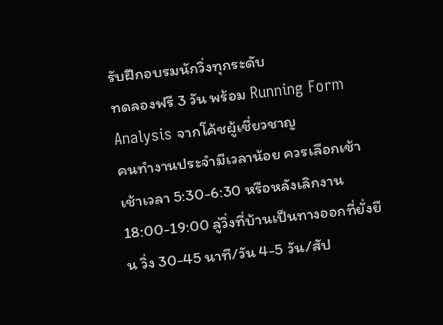รับฝึกอบรมนักวิ่งทุกระดับ
ทดลองฟรี 3 วัน พร้อม Running Form Analysis จากโค้ชผู้เชี่ยวชาญ
คนทำงานประจำมีเวลาน้อย ควรเลือกเช้าเช้าเวลา 5:30-6:30 หรือหลังเลิกงาน 18:00-19:00 ลู่วิ่งที่บ้านเป็นทางออกที่ยั่งยืน วิ่ง 30-45 นาที/วัน 4-5 วัน/สัป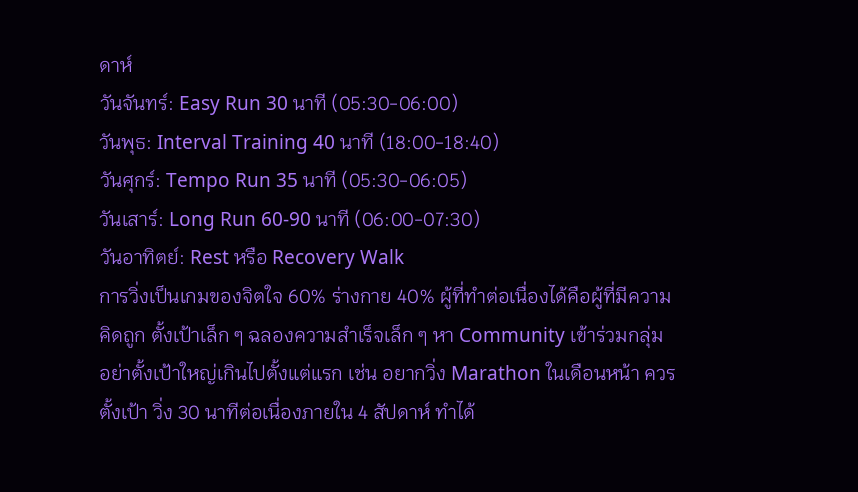ดาห์
วันจันทร์: Easy Run 30 นาที (05:30-06:00)
วันพุธ: Interval Training 40 นาที (18:00-18:40)
วันศุกร์: Tempo Run 35 นาที (05:30-06:05)
วันเสาร์: Long Run 60-90 นาที (06:00-07:30)
วันอาทิตย์: Rest หรือ Recovery Walk
การวิ่งเป็นเกมของจิตใจ 60% ร่างกาย 40% ผู้ที่ทำต่อเนื่องได้คือผู้ที่มีความคิดถูก ตั้งเป้าเล็ก ๆ ฉลองความสำเร็จเล็ก ๆ หา Community เข้าร่วมกลุ่ม
อย่าตั้งเป้าใหญ่เกินไปตั้งแต่แรก เช่น อยากวิ่ง Marathon ในเดือนหน้า ควรตั้งเป้า วิ่ง 30 นาทีต่อเนื่องภายใน 4 สัปดาห์ ทำได้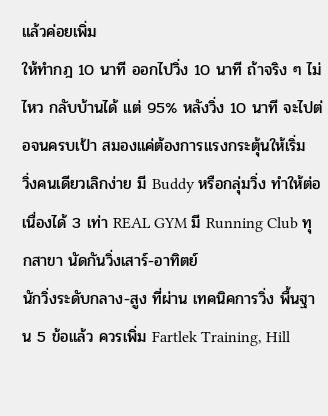แล้วค่อยเพิ่ม
ให้ทำกฎ 10 นาที ออกไปวิ่ง 10 นาที ถ้าจริง ๆ ไม่ไหว กลับบ้านได้ แต่ 95% หลังวิ่ง 10 นาที จะไปต่อจนครบเป้า สมองแค่ต้องการแรงกระตุ้นให้เริ่ม
วิ่งคนเดียวเลิกง่าย มี Buddy หรือกลุ่มวิ่ง ทำให้ต่อเนื่องได้ 3 เท่า REAL GYM มี Running Club ทุกสาขา นัดกันวิ่งเสาร์-อาทิตย์
นักวิ่งระดับกลาง-สูง ที่ผ่าน เทคนิคการวิ่ง พื้นฐาน 5 ข้อแล้ว ควรเพิ่ม Fartlek Training, Hill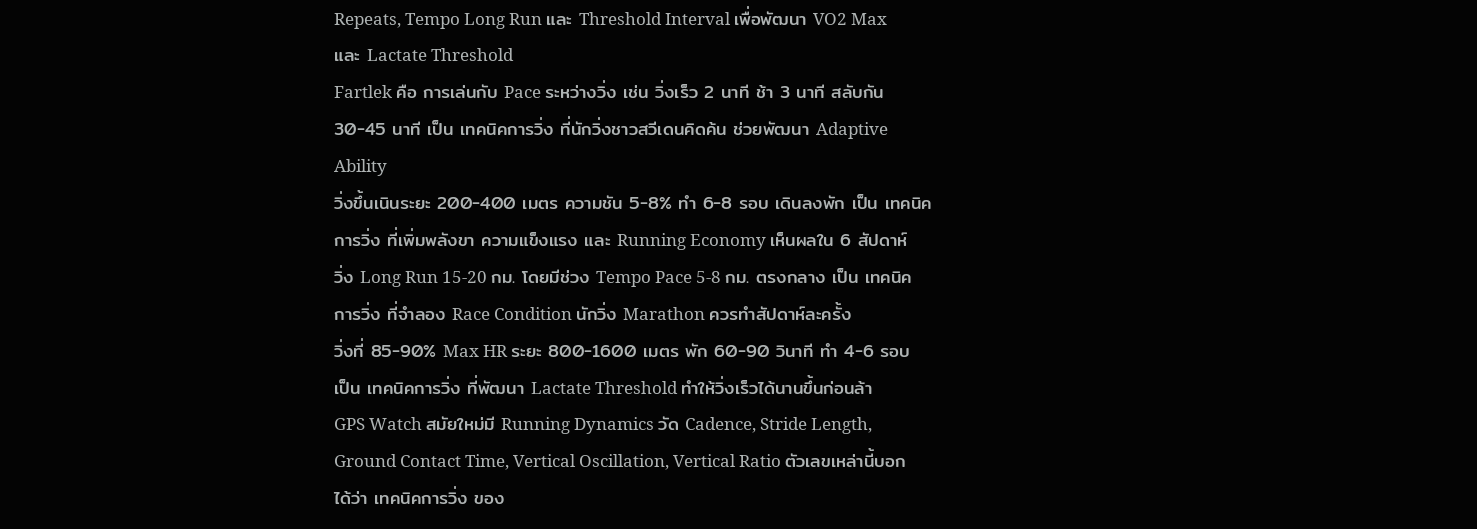Repeats, Tempo Long Run และ Threshold Interval เพื่อพัฒนา VO2 Max และ Lactate Threshold
Fartlek คือ การเล่นกับ Pace ระหว่างวิ่ง เช่น วิ่งเร็ว 2 นาที ช้า 3 นาที สลับกัน 30-45 นาที เป็น เทคนิคการวิ่ง ที่นักวิ่งชาวสวีเดนคิดค้น ช่วยพัฒนา Adaptive Ability
วิ่งขึ้นเนินระยะ 200-400 เมตร ความชัน 5-8% ทำ 6-8 รอบ เดินลงพัก เป็น เทคนิคการวิ่ง ที่เพิ่มพลังขา ความแข็งแรง และ Running Economy เห็นผลใน 6 สัปดาห์
วิ่ง Long Run 15-20 กม. โดยมีช่วง Tempo Pace 5-8 กม. ตรงกลาง เป็น เทคนิคการวิ่ง ที่จำลอง Race Condition นักวิ่ง Marathon ควรทำสัปดาห์ละครั้ง
วิ่งที่ 85-90% Max HR ระยะ 800-1600 เมตร พัก 60-90 วินาที ทำ 4-6 รอบ เป็น เทคนิคการวิ่ง ที่พัฒนา Lactate Threshold ทำให้วิ่งเร็วได้นานขึ้นก่อนล้า
GPS Watch สมัยใหม่มี Running Dynamics วัด Cadence, Stride Length, Ground Contact Time, Vertical Oscillation, Vertical Ratio ตัวเลขเหล่านี้บอกได้ว่า เทคนิคการวิ่ง ของ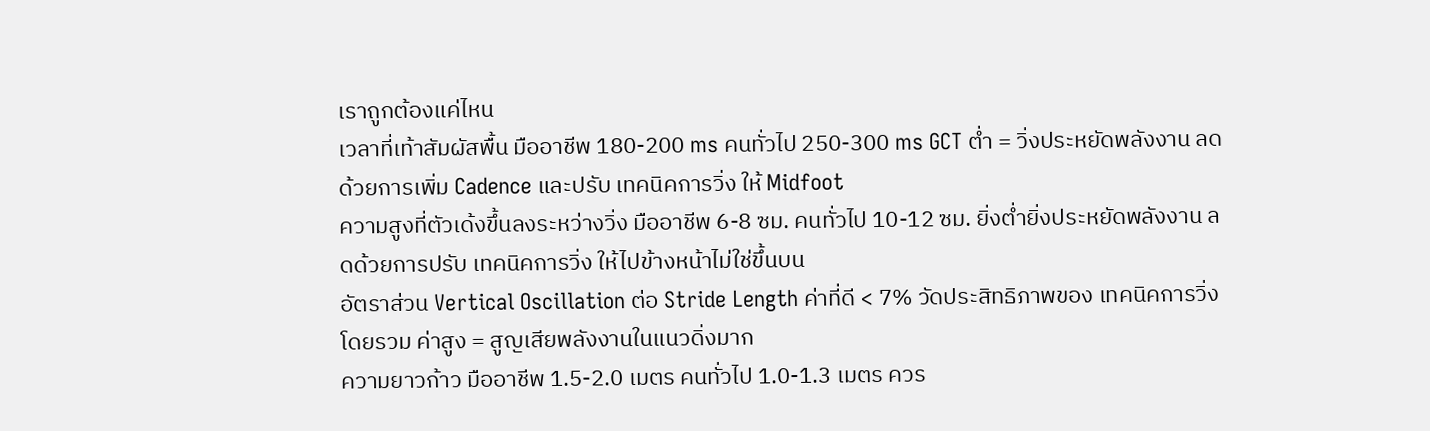เราถูกต้องแค่ไหน
เวลาที่เท้าสัมผัสพื้น มืออาชีพ 180-200 ms คนทั่วไป 250-300 ms GCT ต่ำ = วิ่งประหยัดพลังงาน ลดด้วยการเพิ่ม Cadence และปรับ เทคนิคการวิ่ง ให้ Midfoot
ความสูงที่ตัวเด้งขึ้นลงระหว่างวิ่ง มืออาชีพ 6-8 ซม. คนทั่วไป 10-12 ซม. ยิ่งต่ำยิ่งประหยัดพลังงาน ลดด้วยการปรับ เทคนิคการวิ่ง ให้ไปข้างหน้าไม่ใช่ขึ้นบน
อัตราส่วน Vertical Oscillation ต่อ Stride Length ค่าที่ดี < 7% วัดประสิทธิภาพของ เทคนิคการวิ่ง โดยรวม ค่าสูง = สูญเสียพลังงานในแนวดิ่งมาก
ความยาวก้าว มืออาชีพ 1.5-2.0 เมตร คนทั่วไป 1.0-1.3 เมตร ควร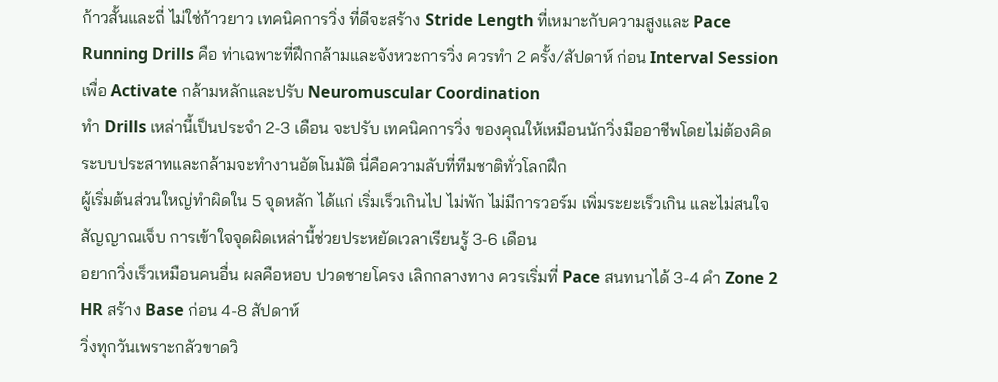ก้าวสั้นและถี่ ไม่ใช่ก้าวยาว เทคนิคการวิ่ง ที่ดีจะสร้าง Stride Length ที่เหมาะกับความสูงและ Pace
Running Drills คือ ท่าเฉพาะที่ฝึกกล้ามและจังหวะการวิ่ง ควรทำ 2 ครั้ง/สัปดาห์ ก่อน Interval Session เพื่อ Activate กล้ามหลักและปรับ Neuromuscular Coordination
ทำ Drills เหล่านี้เป็นประจำ 2-3 เดือน จะปรับ เทคนิคการวิ่ง ของคุณให้เหมือนนักวิ่งมืออาชีพโดยไม่ต้องคิด ระบบประสาทและกล้ามจะทำงานอัตโนมัติ นี่คือความลับที่ทีมชาติทั่วโลกฝึก
ผู้เริ่มต้นส่วนใหญ่ทำผิดใน 5 จุดหลัก ได้แก่ เริ่มเร็วเกินไป ไม่พัก ไม่มีการวอร์ม เพิ่มระยะเร็วเกิน และไม่สนใจสัญญาณเจ็บ การเข้าใจจุดผิดเหล่านี้ช่วยประหยัดเวลาเรียนรู้ 3-6 เดือน
อยากวิ่งเร็วเหมือนคนอื่น ผลคือหอบ ปวดชายโครง เลิกกลางทาง ควรเริ่มที่ Pace สนทนาได้ 3-4 คำ Zone 2 HR สร้าง Base ก่อน 4-8 สัปดาห์
วิ่งทุกวันเพราะกลัวขาดวิ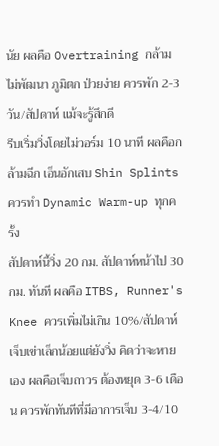นัย ผลคือ Overtraining กล้ามไม่พัฒนา ภูมิตก ป่วยง่าย ควรพัก 2-3 วัน/สัปดาห์ แม้จะรู้สึกดี
รีบเริ่มวิ่งโดยไม่วอร์ม 10 นาที ผลคือกล้ามฉีก เอ็นอักเสบ Shin Splints ควรทำ Dynamic Warm-up ทุกครั้ง
สัปดาห์นี้วิ่ง 20 กม. สัปดาห์หน้าไป 30 กม. ทันที ผลคือ ITBS, Runner's Knee ควรเพิ่มไม่เกิน 10%/สัปดาห์
เจ็บเข่าเล็กน้อยแต่ยังวิ่ง คิดว่าจะหายเอง ผลคือเจ็บถาวร ต้องหยุด 3-6 เดือน ควรพักทันทีที่มีอาการเจ็บ 3-4/10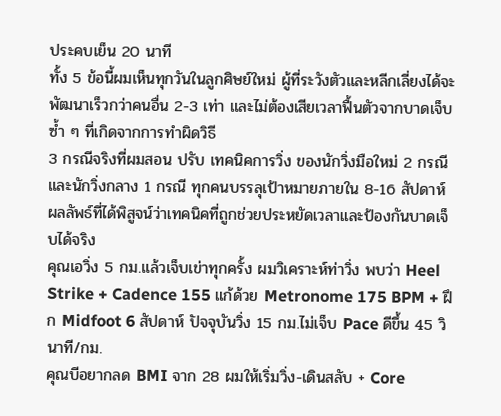ประคบเย็น 20 นาที
ทั้ง 5 ข้อนี้ผมเห็นทุกวันในลูกศิษย์ใหม่ ผู้ที่ระวังตัวและหลีกเลี่ยงได้จะพัฒนาเร็วกว่าคนอื่น 2-3 เท่า และไม่ต้องเสียเวลาฟื้นตัวจากบาดเจ็บซ้ำ ๆ ที่เกิดจากการทำผิดวิธี
3 กรณีจริงที่ผมสอน ปรับ เทคนิคการวิ่ง ของนักวิ่งมือใหม่ 2 กรณี และนักวิ่งกลาง 1 กรณี ทุกคนบรรลุเป้าหมายภายใน 8-16 สัปดาห์ ผลลัพธ์ที่ได้พิสูจน์ว่าเทคนิคที่ถูกช่วยประหยัดเวลาและป้องกันบาดเจ็บได้จริง
คุณเอวิ่ง 5 กม.แล้วเจ็บเข่าทุกครั้ง ผมวิเคราะห์ท่าวิ่ง พบว่า Heel Strike + Cadence 155 แก้ด้วย Metronome 175 BPM + ฝึก Midfoot 6 สัปดาห์ ปัจจุบันวิ่ง 15 กม.ไม่เจ็บ Pace ดีขึ้น 45 วินาที/กม.
คุณบีอยากลด BMI จาก 28 ผมให้เริ่มวิ่ง-เดินสลับ + Core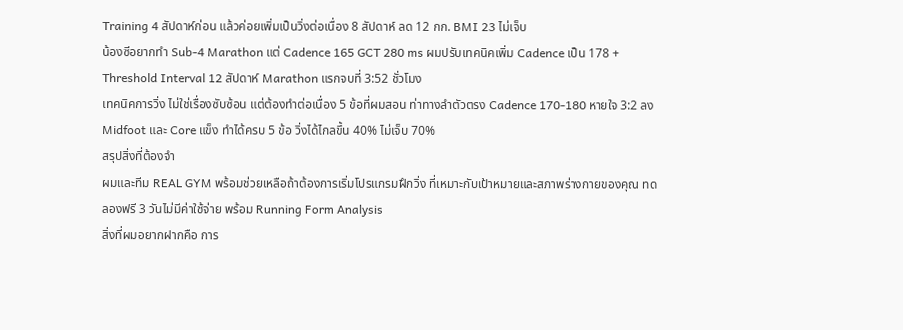Training 4 สัปดาห์ก่อน แล้วค่อยเพิ่มเป็นวิ่งต่อเนื่อง 8 สัปดาห์ ลด 12 กก. BMI 23 ไม่เจ็บ
น้องซีอยากทำ Sub-4 Marathon แต่ Cadence 165 GCT 280 ms ผมปรับเทคนิคเพิ่ม Cadence เป็น 178 + Threshold Interval 12 สัปดาห์ Marathon แรกจบที่ 3:52 ชั่วโมง
เทคนิคการวิ่ง ไม่ใช่เรื่องซับซ้อน แต่ต้องทำต่อเนื่อง 5 ข้อที่ผมสอน ท่าทางลำตัวตรง Cadence 170-180 หายใจ 3:2 ลง Midfoot และ Core แข็ง ทำได้ครบ 5 ข้อ วิ่งได้ไกลขึ้น 40% ไม่เจ็บ 70%
สรุปสิ่งที่ต้องจำ
ผมและทีม REAL GYM พร้อมช่วยเหลือถ้าต้องการเริ่มโปรแกรมฝึกวิ่ง ที่เหมาะกับเป้าหมายและสภาพร่างกายของคุณ ทดลองฟรี 3 วันไม่มีค่าใช้จ่าย พร้อม Running Form Analysis
สิ่งที่ผมอยากฝากคือ การ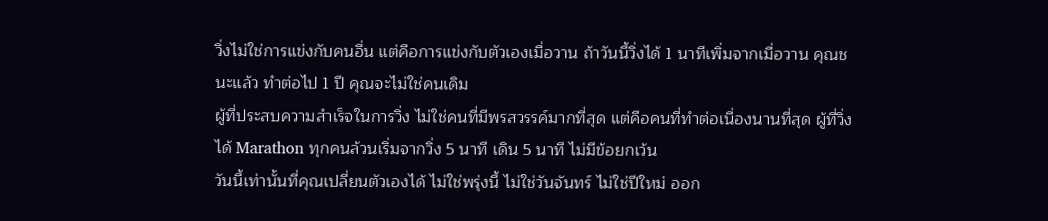วิ่งไม่ใช่การแข่งกับคนอื่น แต่คือการแข่งกับตัวเองเมื่อวาน ถ้าวันนี้วิ่งได้ 1 นาทีเพิ่มจากเมื่อวาน คุณชนะแล้ว ทำต่อไป 1 ปี คุณจะไม่ใช่คนเดิม
ผู้ที่ประสบความสำเร็จในการวิ่ง ไม่ใช่คนที่มีพรสวรรค์มากที่สุด แต่คือคนที่ทำต่อเนื่องนานที่สุด ผู้ที่วิ่งได้ Marathon ทุกคนล้วนเริ่มจากวิ่ง 5 นาที เดิน 5 นาที ไม่มีข้อยกเว้น
วันนี้เท่านั้นที่คุณเปลี่ยนตัวเองได้ ไม่ใช่พรุ่งนี้ ไม่ใช่วันจันทร์ ไม่ใช่ปีใหม่ ออก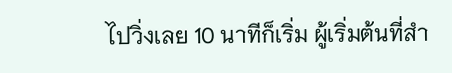ไปวิ่งเลย 10 นาทีก็เริ่ม ผู้เริ่มต้นที่สำ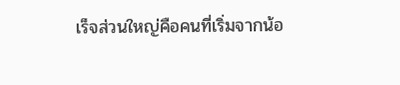เร็จส่วนใหญ่คือคนที่เริ่มจากน้อ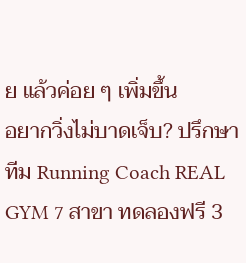ย แล้วค่อย ๆ เพิ่มขึ้น
อยากวิ่งไม่บาดเจ็บ? ปรึกษาทีม Running Coach REAL GYM 7 สาขา ทดลองฟรี 3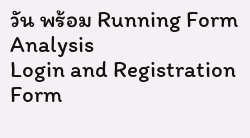วัน พร้อม Running Form Analysis
Login and Registration Form